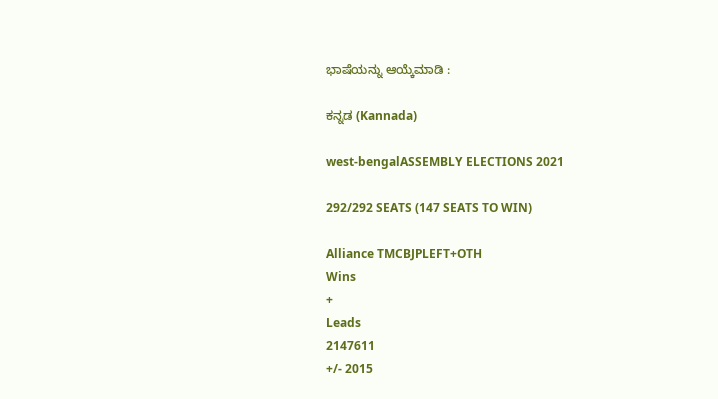ಭಾಷೆಯನ್ನು ಆಯ್ಕೆಮಾಡಿ :

ಕನ್ನಡ (Kannada)

west-bengalASSEMBLY ELECTIONS 2021

292/292 SEATS (147 SEATS TO WIN)

Alliance TMCBJPLEFT+OTH
Wins
+
Leads
2147611
+/- 2015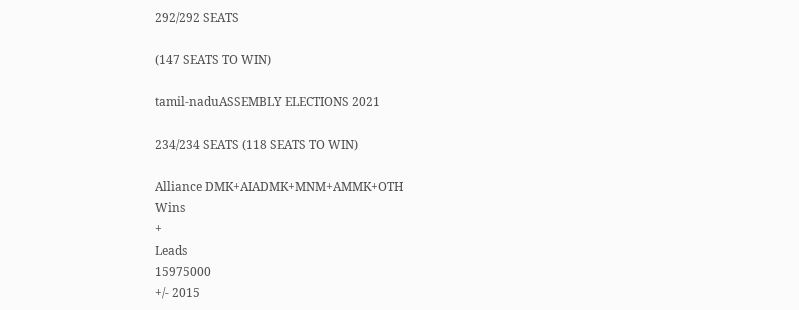292/292 SEATS

(147 SEATS TO WIN)

tamil-naduASSEMBLY ELECTIONS 2021

234/234 SEATS (118 SEATS TO WIN)

Alliance DMK+AIADMK+MNM+AMMK+OTH
Wins
+
Leads
15975000
+/- 2015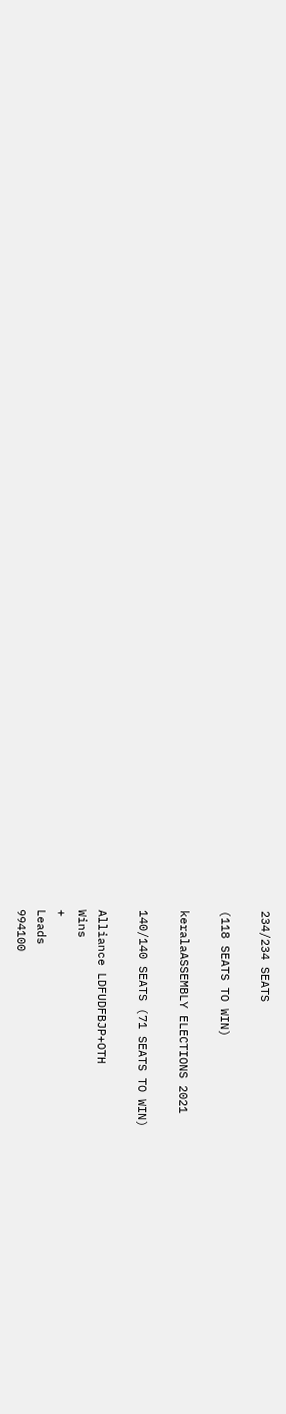234/234 SEATS

(118 SEATS TO WIN)

keralaASSEMBLY ELECTIONS 2021

140/140 SEATS (71 SEATS TO WIN)

Alliance LDFUDFBJP+OTH
Wins
+
Leads
994100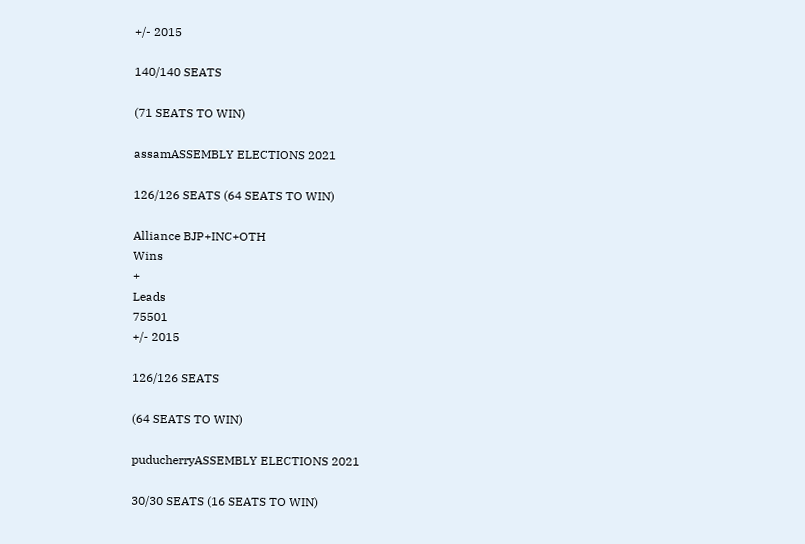+/- 2015

140/140 SEATS

(71 SEATS TO WIN)

assamASSEMBLY ELECTIONS 2021

126/126 SEATS (64 SEATS TO WIN)

Alliance BJP+INC+OTH
Wins
+
Leads
75501
+/- 2015

126/126 SEATS

(64 SEATS TO WIN)

puducherryASSEMBLY ELECTIONS 2021

30/30 SEATS (16 SEATS TO WIN)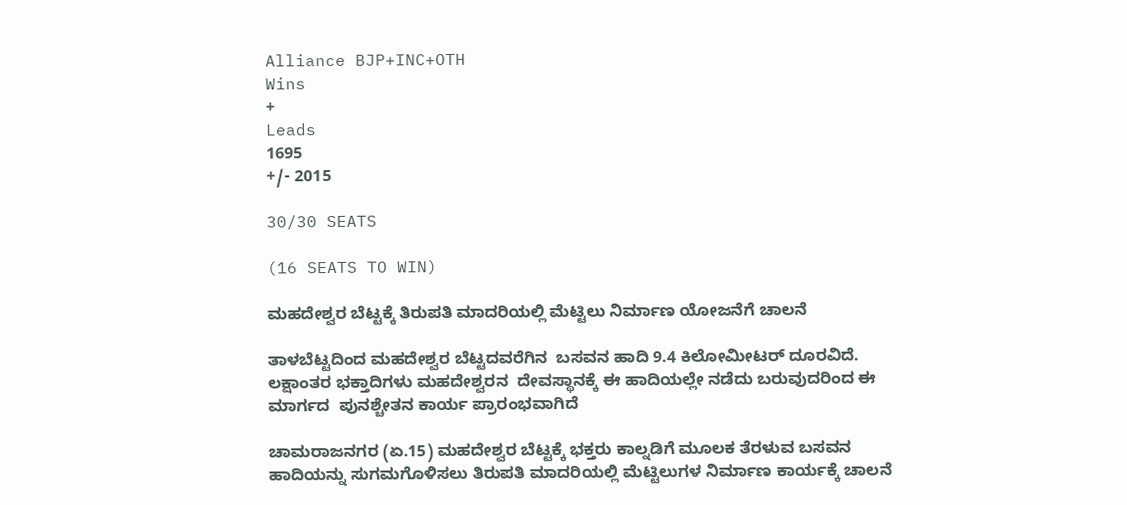Alliance BJP+INC+OTH
Wins
+
Leads
1695
+/- 2015

30/30 SEATS

(16 SEATS TO WIN)

ಮಹದೇಶ್ವರ ಬೆಟ್ಟಕ್ಕೆ ತಿರುಪತಿ ಮಾದರಿಯಲ್ಲಿ ಮೆಟ್ಟಿಲು ನಿರ್ಮಾಣ ಯೋಜನೆಗೆ ಚಾಲನೆ

ತಾಳಬೆಟ್ಟದಿಂದ ಮಹದೇಶ್ವರ ಬೆಟ್ಟದವರೆಗಿನ‌  ಬಸವನ ಹಾದಿ 9.4 ಕಿಲೋಮೀಟರ್ ದೂರವಿದೆ. ಲಕ್ಷಾಂತರ ಭಕ್ತಾದಿಗಳು ಮಹದೇಶ್ವರನ  ದೇವಸ್ಥಾನಕ್ಕೆ ಈ ಹಾದಿಯಲ್ಲೇ ನಡೆದು ಬರುವುದರಿಂದ ಈ ಮಾರ್ಗದ  ಪುನಶ್ಚೇತನ ‌ಕಾರ್ಯ‌ ಪ್ರಾರಂಭವಾಗಿದೆ

ಚಾಮರಾಜನಗರ (ಏ.15) ಮಹದೇಶ್ವರ ಬೆಟ್ಟಕ್ಕೆ ಭಕ್ತರು ಕಾಲ್ನಡಿಗೆ ಮೂಲಕ ತೆರಳುವ ಬಸವನ ಹಾದಿಯನ್ನು ಸುಗಮಗೊಳಿಸಲು ತಿರುಪತಿ ಮಾದರಿಯಲ್ಲಿ ಮೆಟ್ಟಿಲುಗಳ ನಿರ್ಮಾಣ ಕಾರ್ಯಕ್ಕೆ ಚಾಲನೆ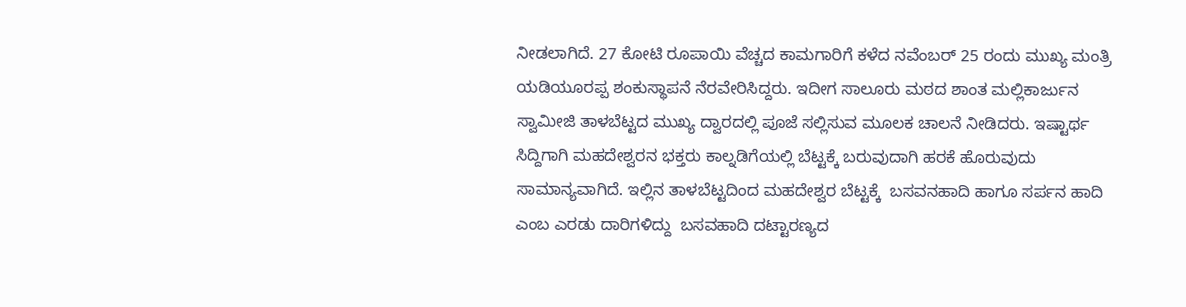ನೀಡಲಾಗಿದೆ. 27 ಕೋಟಿ ರೂಪಾಯಿ ವೆಚ್ಚದ ಕಾಮಗಾರಿಗೆ ಕಳೆದ ನವೆಂಬರ್‌ 25 ರಂದು ಮುಖ್ಯ ಮಂತ್ರಿ ಯಡಿಯೂರಪ್ಪ ಶಂಕುಸ್ಥಾಪನೆ ನೆರವೇರಿಸಿದ್ದರು. ಇದೀಗ ಸಾಲೂರು ಮಠದ ಶಾಂತ ಮಲ್ಲಿಕಾರ್ಜುನ ಸ್ವಾಮೀಜಿ ತಾಳಬೆಟ್ಟದ ಮುಖ್ಯ ದ್ವಾರದಲ್ಲಿ ಪೂಜೆ ಸಲ್ಲಿಸುವ ಮೂಲಕ ಚಾಲನೆ ನೀಡಿದರು. ಇಷ್ಟಾರ್ಥ ಸಿದ್ದಿಗಾಗಿ ಮಹದೇಶ್ವರನ ಭಕ್ತರು ಕಾಲ್ನಡಿಗೆಯಲ್ಲಿ ಬೆಟ್ಟಕ್ಕೆ ಬರುವುದಾಗಿ ಹರಕೆ ಹೊರುವುದು ಸಾಮಾನ್ಯವಾಗಿದೆ. ಇಲ್ಲಿನ ತಾಳಬೆಟ್ಟದಿಂದ ಮಹದೇಶ್ವರ ಬೆಟ್ಟಕ್ಕೆ  ಬಸವನಹಾದಿ ಹಾಗೂ ಸರ್ಪನ ಹಾದಿ ಎಂಬ ಎರಡು ದಾರಿಗಳಿದ್ದು  ಬಸವಹಾದಿ ದಟ್ಟಾರಣ್ಯದ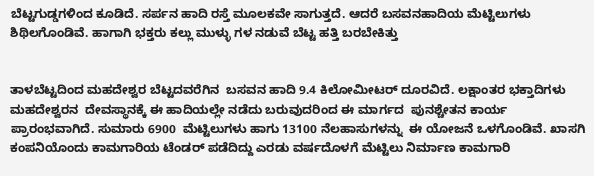ಬೆಟ್ಟಗುಡ್ಡಗಳಿಂದ ಕೂಡಿದೆ. ಸರ್ಪನ ಹಾದಿ ರಸ್ತೆ ಮೂಲಕವೇ ಸಾಗುತ್ತದೆ. ಆದರೆ ಬಸವನಹಾದಿಯ ಮೆಟ್ಟಿಲುಗಳು ಶಿಥಿಲಗೊಂಡಿವೆ. ಹಾಗಾಗಿ ಭಕ್ತರು ಕಲ್ಲು ಮುಳ್ಳು ಗಳ ನಡುವೆ ಬೆಟ್ಟ ಹತ್ತಿ ಬರಬೇಕಿತ್ತು


ತಾಳಬೆಟ್ಟದಿಂದ ಮಹದೇಶ್ವರ ಬೆಟ್ಟದವರೆಗಿನ‌  ಬಸವನ ಹಾದಿ 9.4 ಕಿಲೋಮೀಟರ್ ದೂರವಿದೆ. ಲಕ್ಷಾಂತರ ಭಕ್ತಾದಿಗಳು ಮಹದೇಶ್ವರನ  ದೇವಸ್ಥಾನಕ್ಕೆ ಈ ಹಾದಿಯಲ್ಲೇ ನಡೆದು ಬರುವುದರಿಂದ ಈ ಮಾರ್ಗದ  ಪುನಶ್ಚೇತನ ‌ಕಾರ್ಯ‌ ಪ್ರಾರಂಭವಾಗಿದೆ. ಸುಮಾರು 6900  ಮೆಟ್ಟಿಲುಗಳು ಹಾಗು 13100 ನೆಲಹಾಸುಗಳನ್ನು  ಈ ಯೋಜನೆ ಒಳಗೊಂಡಿವೆ. ಖಾಸಗಿ ಕಂಪನಿಯೊಂದು ಕಾಮಗಾರಿಯ ಟೆಂಡರ್ ಪಡೆದಿದ್ದು ಎರಡು ವರ್ಷದೊಳಗೆ ಮೆಟ್ಟಿಲು ನಿರ್ಮಾಣ ಕಾಮಗಾರಿ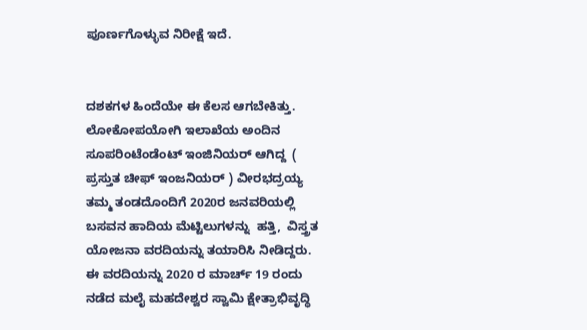ಪೂರ್ಣಗೊಳ್ಳುವ ನಿರೀಕ್ಷೆ ಇದೆ.


ದಶಕಗಳ ಹಿಂದೆಯೇ ಈ ಕೆಲಸ ಆಗಬೇಕಿತ್ತು. ಲೋಕೋಪಯೋಗಿ ಇಲಾಖೆಯ ಅಂದಿನ ಸೂಪರಿಂಟೆಂಡೆಂಟ್ ಇಂಜಿನಿಯರ್ ಆಗಿದ್ದ  ( ಪ್ರಸ್ತುತ ಚೀಫ್ ಇಂಜನಿಯರ್ ) ವೀರಭದ್ರಯ್ಯ  ತಮ್ಮ ತಂಡದೊಂದಿಗೆ 2020ರ ಜನವರಿಯಲ್ಲಿ ಬಸವನ ಹಾದಿಯ ಮೆಟ್ಟಿಲುಗಳನ್ನು  ಹತ್ತಿ,  ವಿಸ್ತ್ರತ ಯೋಜನಾ ವರದಿಯನ್ನು ತಯಾರಿಸಿ‌ ನೀಡಿದ್ದರು. ಈ ವರದಿಯನ್ನು 2020 ರ ಮಾರ್ಚ್ ‌19 ರಂದು ನಡೆದ ಮಲೈ ಮಹದೇಶ್ವರ ಸ್ವಾಮಿ ಕ್ಷೇತ್ರಾಭಿವೃದ್ಧಿ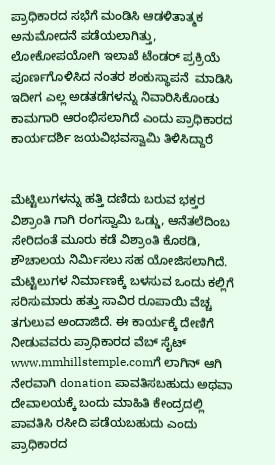ಪ್ರಾಧಿಕಾರದ ಸಭೆಗೆ ಮಂಡಿಸಿ ಆಡಳಿತಾತ್ಮಕ ಅನುಮೋದನೆ ಪಡೆಯಲಾಗಿತ್ತು, ಲೋಕೋಪಯೋಗಿ ಇಲಾಖೆ ಟೆಂಡರ್ ಪ್ರಕ್ರಿಯೆ  ಪೂರ್ಣಗೊಳಿಸಿದ ನಂತರ ಶಂಕುಸ್ಥಾಪನೆ  ಮಾಡಿಸಿ ಇದೀಗ ಎಲ್ಲ ಅಡತಡೆಗಳನ್ನು ನಿವಾರಿಸಿಕೊಂಡು ಕಾಮಗಾರಿ ಆರಂಭಿಸಲಾಗಿದೆ ಎಂದು ಪ್ರಾಧಿಕಾರದ ಕಾರ್ಯದರ್ಶಿ ಜಯವಿಭವಸ್ವಾಮಿ ತಿಳಿಸಿದ್ದಾರೆ


ಮೆಟ್ಟಿಲುಗಳನ್ನು ಹತ್ತಿ ದಣಿದು ಬರುವ ಭಕ್ತರ ವಿಶ್ರಾಂತಿ ಗಾಗಿ ರಂಗಸ್ವಾಮಿ ಒಡ್ಡು, ಆನೆತಲೆದಿಂಬ ಸೇರಿದಂತೆ ಮೂರು ಕಡೆ ವಿಶ್ರಾಂತಿ ಕೊಠಡಿ, ಶೌಚಾಲಯ ನಿರ್ಮಿಸಲು ಸಹ ಯೋಜಿಸಲಾಗಿದೆ. ಮೆಟ್ಟಿಲುಗಳ ನಿರ್ಮಾಣಕ್ಕೆ ಬಳಸುವ ಒಂದು ಕಲ್ಲಿಗೆ ಸರಿಸುಮಾರು ಹತ್ತು ಸಾವಿರ ರೂಪಾಯಿ ವೆಚ್ಚ ತಗುಲುವ ಅಂದಾಜಿದೆ. ಈ ಕಾರ್ಯಕ್ಕೆ ದೇಣಿಗೆ ನೀಡುವವರು ಪ್ರಾಧಿಕಾರದ ವೆಬ್ ಸೈಟ್ www.mmhillstemple.comಗೆ ಲಾಗಿನ್ ಆಗಿ ನೇರವಾಗಿ donation ಪಾವತಿಸಬಹುದು ಅಥವಾ ದೇವಾಲಯಕ್ಕೆ ಬಂದು ಮಾಹಿತಿ‌ ಕೇಂದ್ರದಲ್ಲಿ ಪಾವತಿಸಿ‌‌ ರಸೀದಿ‌ ಪಡೆಯಬಹುದು ಎಂದು ಪ್ರಾಧಿಕಾರದ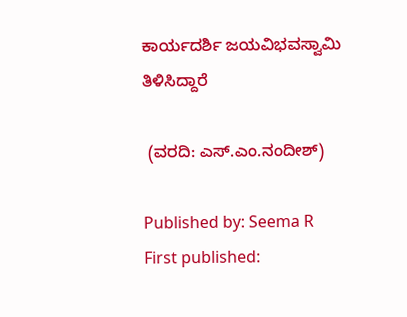ಕಾರ್ಯದರ್ಶಿ ಜಯವಿಭವಸ್ವಾಮಿ ತಿಳಿಸಿದ್ದಾರೆ

 (ವರದಿ: ಎಸ್.ಎಂ.ನಂದೀಶ್)

Published by: Seema R
First published: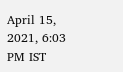April 15, 2021, 6:03 PM IST